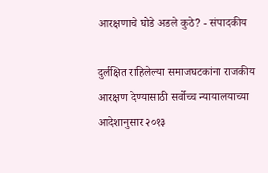आरक्षणाचे घोडे अडले कुठे? - संपादकीय

दुर्लक्षित राहिलेल्‍या समाजघटकांना राजकीय आरक्षण देण्‍यासाठी सर्वोच्‍च न्‍यायालयाच्‍या आदेशानुसार २०१३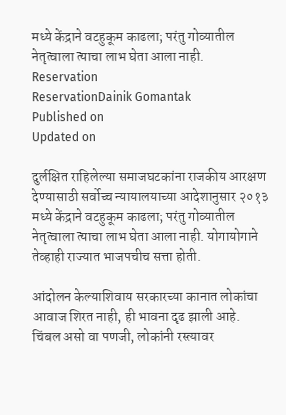मध्‍ये केंद्राने वटहुकूम काढला; परंतु गोव्‍यातील नेतृत्‍वाला त्‍याचा लाभ घेता आला नाही.
Reservation
ReservationDainik Gomantak
Published on
Updated on

दुर्लक्षित राहिलेल्‍या समाजघटकांना राजकीय आरक्षण देण्‍यासाठी सर्वोच्‍च न्‍यायालयाच्‍या आदेशानुसार २०१३ मध्‍ये केंद्राने वटहुकूम काढला; परंतु गोव्‍यातील नेतृत्‍वाला त्‍याचा लाभ घेता आला नाही. योगायोगाने तेव्‍हाही राज्‍यात भाजपचीच सत्ता होती.

आंदोलन केल्याशिवाय सरकारच्या कानात लोकांचा आवाज शिरत नाही, ही भावना दृढ झाली आहे. चिंबल असो वा पणजी, लोकांनी रस्त्यावर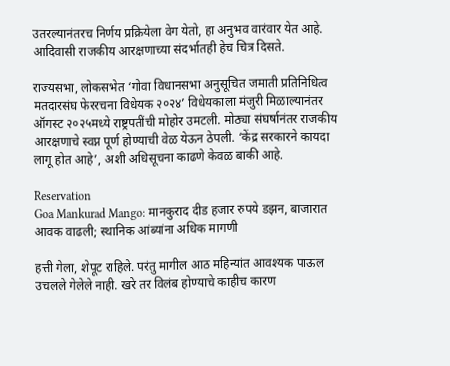उतरल्यानंतरच निर्णय प्रक्रियेला वेग येतो, हा अनुभव वारंवार येत आहे. आदिवासी राजकीय आरक्षणाच्या संदर्भातही हेच चित्र दिसते.

राज्यसभा, लोकसभेत ‘गोवा विधानसभा अनुसूचित जमाती प्रतिनिधित्व मतदारसंघ फेररचना विधेयक २०२४’ विधेयकाला मंजुरी मिळाल्यानंतर ऑगस्ट २०२५मध्ये राष्ट्रपतींची मोहोर उमटली. मोठ्या संघर्षानंतर राजकीय आरक्षणाचे स्वप्न पूर्ण होण्याची वेळ येऊन ठेपली. ‘केंद्र सरकारने कायदा लागू होत आहे’, अशी अधिसूचना काढणे केवळ बाकी आहे.

Reservation
Goa Mankurad Mango: मानकुराद दीड हजार रुपये डझन, बाजारात आवक वाढली; स्थानिक आंब्यांना अधिक मागणी

हत्ती गेला, शेपूट राहिले. परंतु मागील आठ महिन्यांत आवश्यक पाऊल उचलले गेलेले नाही. खरे तर विलंब होण्याचे काहीच कारण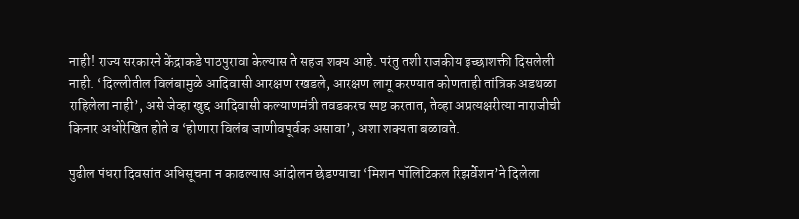नाही! राज्य सरकारने केंद्राकडे पाठपुरावा केल्यास ते सहज शक्य आहे. परंतु तशी राजकीय इच्छाशक्ती दिसलेली नाही. ‘दिल्लीतील विलंबामुळे आदिवासी आरक्षण रखडले, आरक्षण लागू करण्यात कोणताही तांत्रिक अडथळा राहिलेला नाही’, असे जेव्हा खुद्द आदिवासी कल्याणमंत्री तवडकरच स्पष्ट करतात, तेव्हा अप्रत्यक्षरीत्या नाराजीची किनार अधोरेखित होते व ‘होणारा विलंब जाणीवपूर्वक असावा’, अशा शक्यता बळावते.

पुढील पंधरा दिवसांत अधिसूचना न काढल्यास आंदोलन छेडण्याचा ‘मिशन पॉलिटिकल रिझर्वेशन’ने दिलेला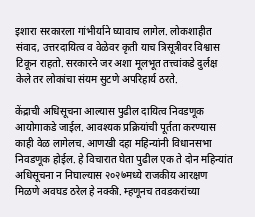इशारा सरकारला गांभीर्याने घ्यावाच लागेल. लोकशाहीत संवाद, उत्तरदायित्व व वेळेवर कृती याच त्रिसूत्रीवर विश्वास टिकून राहतो. सरकारने जर अशा मूलभूत तत्त्वांकडे दुर्लक्ष केले तर लोकांचा संयम सुटणे अपरिहार्य ठरते.

केंद्राची अधिसूचना आल्यास पुढील दायित्व निवडणूक आयोगाकडे जाईल. आवश्यक प्रक्रियांची पूर्तता करण्यास काही वेळ लागेलच. आणखी दहा महिन्यांनी विधानसभा निवडणूक होईल. हे विचारात घेता पुढील एक ते दोन महिन्यांत अधिसूचना न निघाल्यास २०२७मध्ये राजकीय आरक्षण मिळणे अवघड ठरेल हे नक्की. म्हणूनच तवडकरांच्या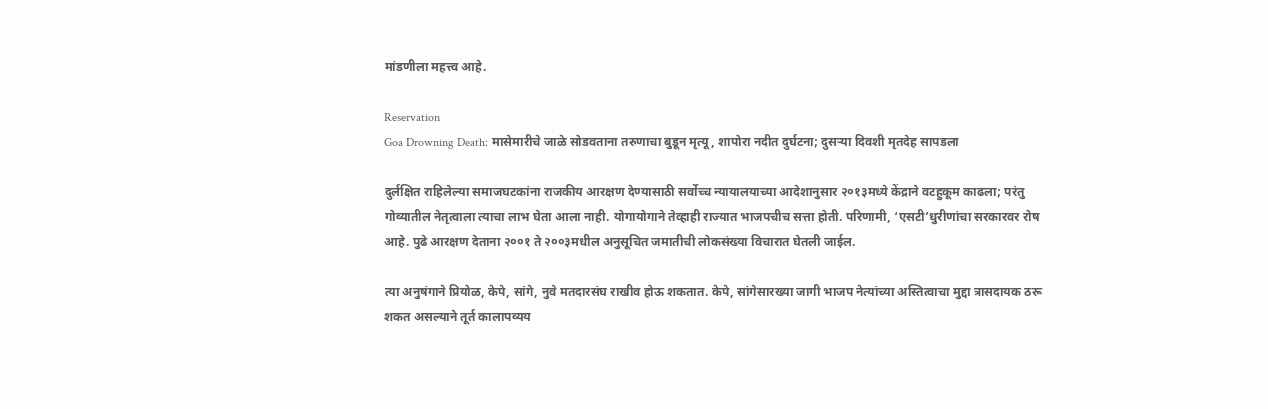मांडणीला महत्त्व आहे.

Reservation
Goa Drowning Death: मासेमारीचे जाळे सोडवताना तरुणाचा बुडून मृत्यू, शापोरा नदीत दुर्घटना; दुसऱ्या दिवशी मृतदेह सापडला

दुर्लक्षित राहिलेल्या समाजघटकांना राजकीय आरक्षण देण्यासाठी सर्वोच्च न्यायालयाच्या आदेशानुसार २०१३मध्ये केंद्राने वटहुकूम काढला; परंतु गोव्यातील नेतृत्वाला त्याचा लाभ घेता आला नाही. योगायोगाने तेव्हाही राज्यात भाजपचीच सत्ता होती. परिणामी, ‘एसटी’धुरीणांचा सरकारवर रोष आहे. पुढे आरक्षण देताना २००१ ते २००३मधील अनुसूचित जमातीची लोकसंख्या विचारात घेतली जाईल.

त्या अनुषंगाने प्रियोळ, केपे, सांगे, नुवे मतदारसंघ राखीव होऊ शकतात. केपे, सांगेसारख्या जागी भाजप नेत्यांच्या अस्तित्वाचा मुद्दा त्रासदायक ठरू शकत असल्याने तूर्त कालापव्यय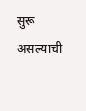सुरू असल्याची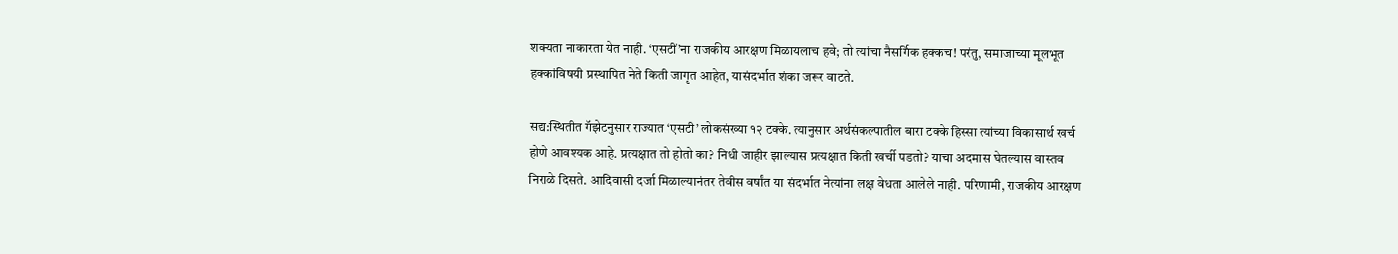शक्यता नाकारता येत नाही. ‘एसटीं’ना राजकीय आरक्षण मिळायलाच हवे; तो त्यांचा नैसर्गिक हक्कच! परंतु, समाजाच्या मूलभूत हक्कांविषयी प्रस्थापित नेते किती जागृत आहेत, यासंदर्भात शंका जरूर वाटते.

सद्य:स्थितीत गॅझेटनुसार राज्यात ‘एसटी’ लोकसंख्या १२ टक्के. त्यानुसार अर्थसंकल्पातील बारा टक्के हिस्सा त्यांच्या विकासार्थ खर्च होणे आवश्यक आहे. प्रत्यक्षात तो होतो का? निधी जाहीर झाल्यास प्रत्यक्षात किती खर्ची पडतो? याचा अदमास घेतल्यास वास्तव निराळे दिसते. आदिवासी दर्जा मिळाल्यानंतर तेवीस वर्षांत या संदर्भात नेत्यांना लक्ष वेधता आलेले नाही. परिणामी, राजकीय आरक्षण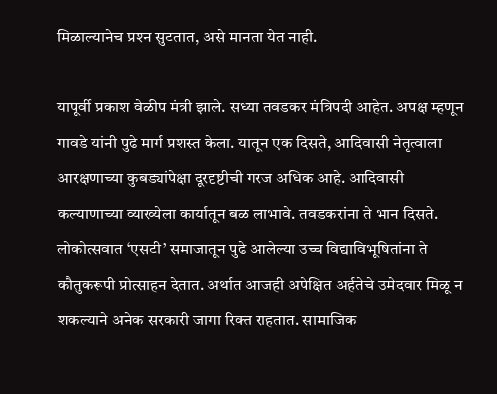मिळाल्यानेच प्रश्‍न सुटतात, असे मानता येत नाही.

यापूर्वी प्रकाश वेळीप मंत्री झाले. सध्या तवडकर मंत्रिपदी आहेत. अपक्ष म्हणून गावडे यांनी पुढे मार्ग प्रशस्त केला. यातून एक दिसते, आदिवासी नेतृत्वाला आरक्षणाच्या कुबड्यांपेक्षा दूरदृष्टीची गरज अधिक आहे. आदिवासी कल्याणाच्या व्याख्येला कार्यातून बळ लाभावे. तवडकरांना ते भान दिसते. लोकोत्सवात ‘एसटी’ समाजातून पुढे आलेल्या उच्च विद्याविभूषितांना ते कौतुकरूपी प्रोत्साहन देतात. अर्थात आजही अपेक्षित अर्हतेचे उमेदवार मिळू न शकल्याने अनेक सरकारी जागा रिक्त राहतात. सामाजिक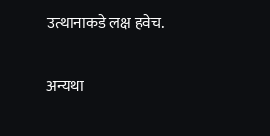उत्थानाकडे लक्ष हवेच.

अन्यथा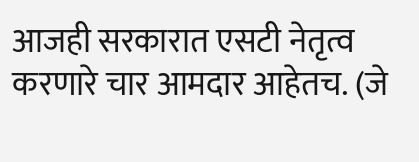आजही सरकारात एसटी नेतृत्व करणारे चार आमदार आहेतच. (जे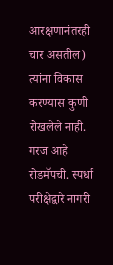आरक्षणानंतरही चार असतील) त्यांना विकास करण्यास कुणी रोखलेले नाही. गरज आहे रोडमॅपची. स्पर्धा परीक्षेद्वारे नागरी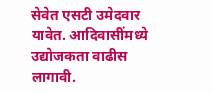सेवेत एसटी उमेदवार यावेत. आदिवासींमध्ये उद्योजकता वाढीस लागावी.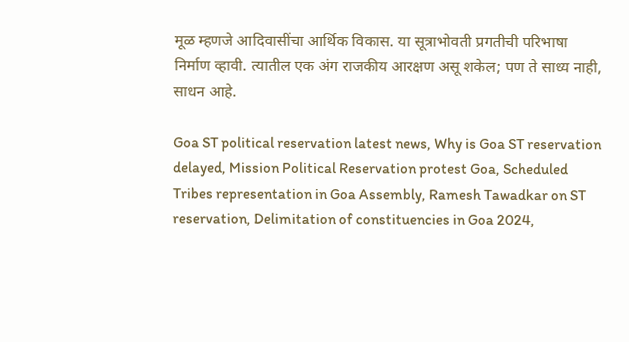मूळ म्हणजे आदिवासींचा आर्थिक विकास. या सूत्राभोवती प्रगतीची परिभाषा निर्माण व्हावी. त्यातील एक अंग राजकीय आरक्षण असू शकेल; पण ते साध्य नाही, साधन आहे.

Goa ST political reservation latest news, Why is Goa ST reservation delayed, Mission Political Reservation protest Goa, Scheduled Tribes representation in Goa Assembly, Ramesh Tawadkar on ST reservation, Delimitation of constituencies in Goa 2024,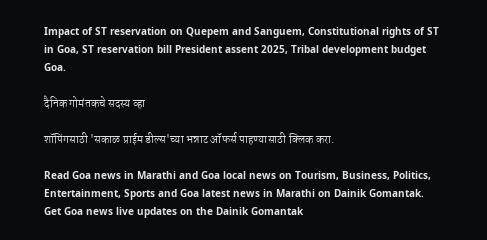Impact of ST reservation on Quepem and Sanguem, Constitutional rights of ST in Goa, ST reservation bill President assent 2025, Tribal development budget Goa.

दैनिक गोमंतकचे सदस्य व्हा

शॉपिंगसाठी 'सकाळ प्राईम डील्स'च्या भन्नाट ऑफर्स पाहण्यासाठी क्लिक करा.

Read Goa news in Marathi and Goa local news on Tourism, Business, Politics, Entertainment, Sports and Goa latest news in Marathi on Dainik Gomantak. Get Goa news live updates on the Dainik Gomantak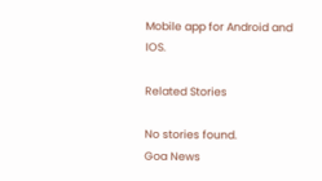Mobile app for Android and IOS.

Related Stories

No stories found.
Goa News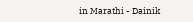in Marathi - Dainik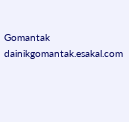Gomantak
dainikgomantak.esakal.com